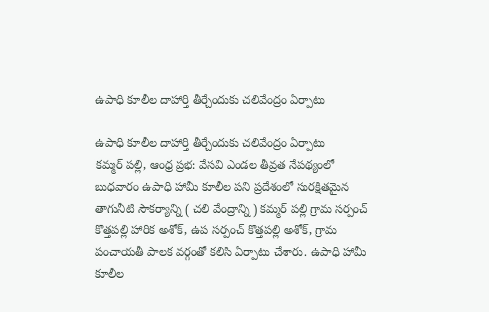ఉపాధి కూలీల దాహార్తి తీర్చేందుకు చలివేంద్రం ఏర్పాటు

ఉపాధి కూలీల దాహార్తి తీర్చేందుకు చలివేంద్రం ఏర్పాటు
కమ్మర్ పల్లి, ఆంధ్ర ప్రభ: వేసవి ఎండల తీవ్రత నేపథ్యంలో బుధవారం ఉపాధి హామీ కూలీల పని ప్రదేశంలో సురక్షితమైన తాగునీటి సౌకర్యాన్ని ( చలి వేంద్రాన్ని ) కమ్మర్ పల్లి గ్రామ సర్పంచ్ కొత్తపల్లి హారిక అశోక్, ఉప సర్పంచ్ కొత్తపల్లి అశోక్, గ్రామ పంచాయతీ పాలక వర్గంతో కలిసి ఏర్పాటు చేశారు. ఉపాధి హామీ కూలీల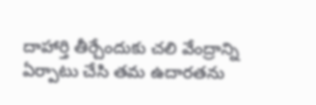దాహార్తి తీర్చేందుకు చలి వేంద్రాన్ని ఏర్పాటు చేసి తమ ఉదారతను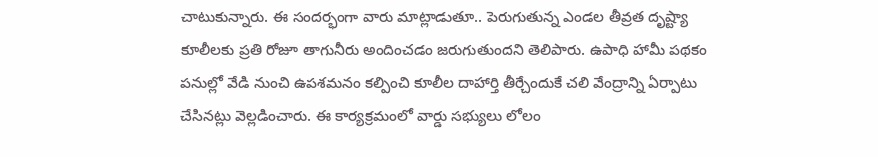చాటుకున్నారు. ఈ సందర్భంగా వారు మాట్లాడుతూ.. పెరుగుతున్న ఎండల తీవ్రత దృష్ట్యా కూలీలకు ప్రతి రోజూ తాగునీరు అందించడం జరుగుతుందని తెలిపారు. ఉపాధి హామీ పథకం పనుల్లో వేడి నుంచి ఉపశమనం కల్పించి కూలీల దాహార్తి తీర్చేందుకే చలి వేంద్రాన్ని ఏర్పాటు చేసినట్లు వెల్లడించారు. ఈ కార్యక్రమంలో వార్డు సభ్యులు లోలం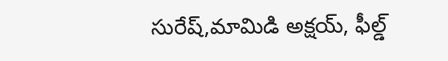సురేష్,మామిడి అక్షయ్, ఫీల్డ్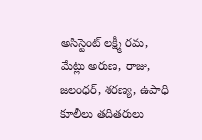అసిస్టెంట్ లక్ష్మీ రమ, మేట్లు అరుణ, రాజు, జలంధర్, శరణ్య, ఉపాధి కూలీలు తదితరులు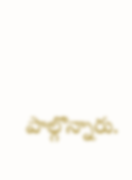పాల్గొన్నారు.